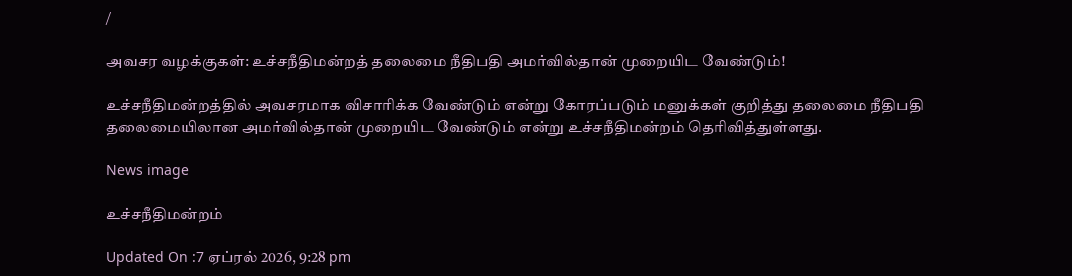/

அவசர வழக்குகள்: உச்சநீதிமன்றத் தலைமை நீதிபதி அமர்வில்தான் முறையிட வேண்டும்!

உச்சநீதிமன்றத்தில் அவசரமாக விசாரிக்க வேண்டும் என்று கோரப்படும் மனுக்கள் குறித்து தலைமை நீதிபதி தலைமையிலான அமர்வில்தான் முறையிட வேண்டும் என்று உச்சநீதிமன்றம் தெரிவித்துள்ளது.

News image

உச்சநீதிமன்றம்

Updated On :7 ஏப்ரல் 2026, 9:28 pm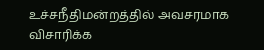உச்சநீதிமன்றத்தில் அவசரமாக விசாரிக்க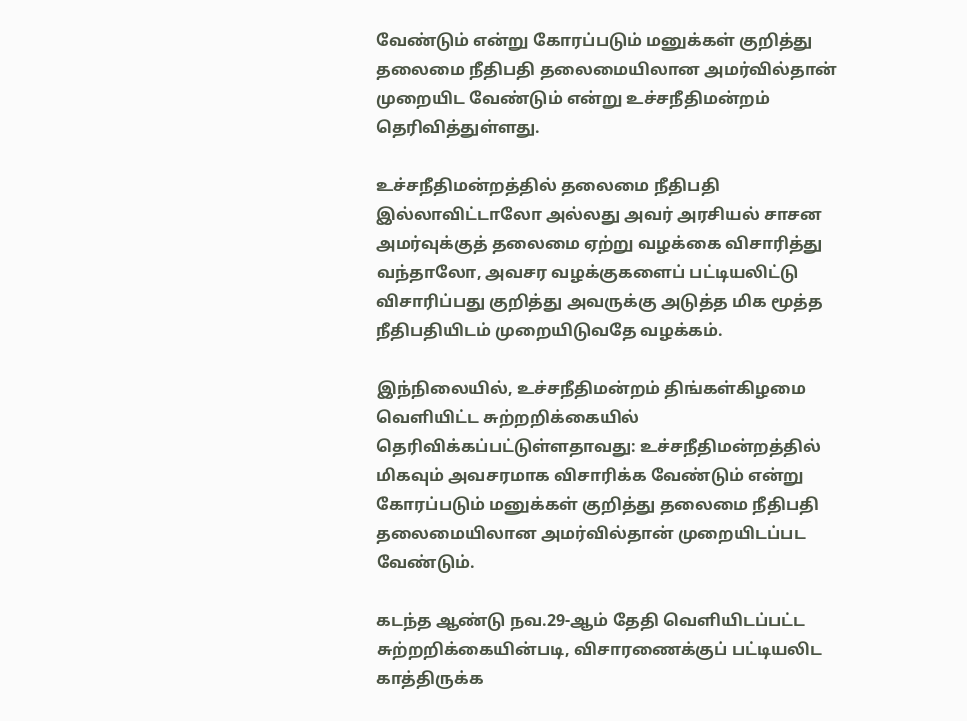வேண்டும் என்று கோரப்படும் மனுக்கள் குறித்து தலைமை நீதிபதி தலைமையிலான அமர்வில்தான் முறையிட வேண்டும் என்று உச்சநீதிமன்றம் தெரிவித்துள்ளது.

உச்சநீதிமன்றத்தில் தலைமை நீதிபதி இல்லாவிட்டாலோ அல்லது அவர் அரசியல் சாசன அமர்வுக்குத் தலைமை ஏற்று வழக்கை விசாரித்து வந்தாலோ, அவசர வழக்குகளைப் பட்டியலிட்டு விசாரிப்பது குறித்து அவருக்கு அடுத்த மிக மூத்த நீதிபதியிடம் முறையிடுவதே வழக்கம்.

இந்நிலையில், உச்சநீதிமன்றம் திங்கள்கிழமை வெளியிட்ட சுற்றறிக்கையில் தெரிவிக்கப்பட்டுள்ளதாவது: உச்சநீதிமன்றத்தில் மிகவும் அவசரமாக விசாரிக்க வேண்டும் என்று கோரப்படும் மனுக்கள் குறித்து தலைமை நீதிபதி தலைமையிலான அமர்வில்தான் முறையிடப்பட வேண்டும்.

கடந்த ஆண்டு நவ.29-ஆம் தேதி வெளியிடப்பட்ட சுற்றறிக்கையின்படி, விசாரணைக்குப் பட்டியலிட காத்திருக்க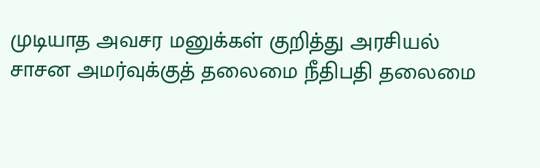முடியாத அவசர மனுக்கள் குறித்து அரசியல் சாசன அமர்வுக்குத் தலைமை நீதிபதி தலைமை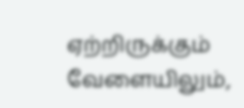ஏற்றிருக்கும் வேளையிலும்,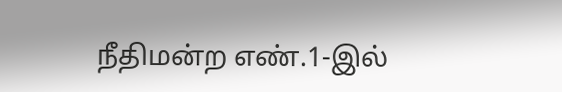நீதிமன்ற எண்.1-இல்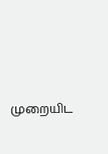முறையிட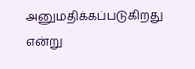அனுமதிக்கப்படுகிறது என்று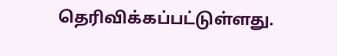தெரிவிக்கப்பட்டுள்ளது.